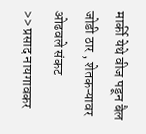मार्की येथे वीज पडून बैल जोडी ठार , शेतकऱ्यावर ओढवले संकट
>> प्रसाद नायगावकर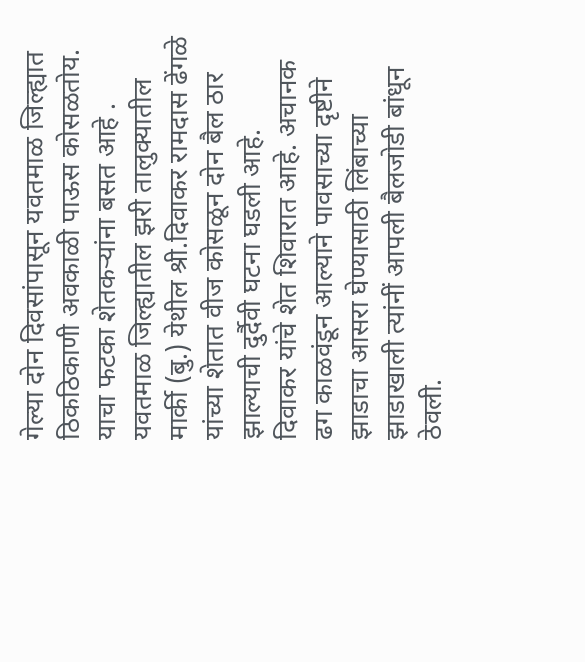गेल्या दोन दिवसांपासून यवतमाळ जिल्ह्यात ठिकठिकाणी अवकाळी पाऊस कोसळतोय. याचा फटका शेतकऱ्यांना बसत आहे . यवतमाळ जिल्ह्यातील झरी तालुक्यातील मार्की (बु.) येथील श्री.दिवाकर रामदास ढेंगळे यांच्या शेतात वीज कोसळून दोन बैल ठार झाल्याची दुर्दैवी घटना घडली आहे.
दिवाकर यांचे शेत शिवारात आहे. अचानक ढग काळवंडून आल्याने पावसाच्या दृष्टीने झाडाचा आसरा घेण्यासाठी लिंबाच्या झाडाखाली त्यांनीं आपली बैलजोडी बांधून ठेवली.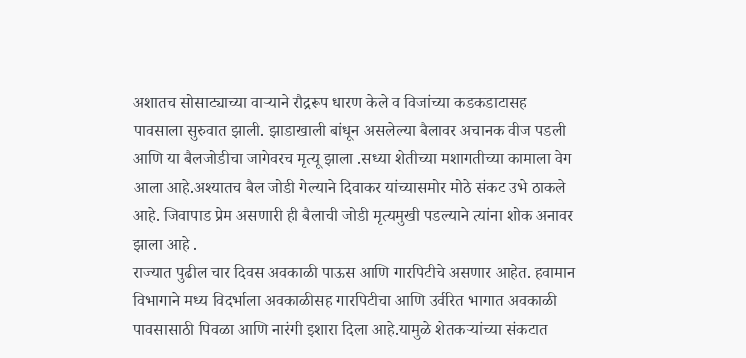अशातच सोसाट्याच्या वाऱ्याने रौद्ररूप धारण केले व विजांच्या कडकडाटासह पावसाला सुरुवात झाली. झाडाखाली बांधून असलेल्या बैलावर अचानक वीज पडली आणि या बैलजोडीचा जागेवरच मृत्यू झाला .सध्या शेतीच्या मशागतीच्या कामाला वेग आला आहे.अश्यातच बैल जोडी गेल्याने दिवाकर यांच्यासमोर मोठे संकट उभे ठाकले आहे. जिवापाड प्रेम असणारी ही बैलाची जोडी मृत्यमुखी पडल्याने त्यांना शोक अनावर झाला आहे .
राज्यात पुढील चार दिवस अवकाळी पाऊस आणि गारपिटीचे असणार आहेत. हवामान विभागाने मध्य विदर्भाला अवकाळीसह गारपिटीचा आणि उर्वरित भागात अवकाळी पावसासाठी पिवळा आणि नारंगी इशारा दिला आहे.यामुळे शेतकऱ्यांच्या संकटात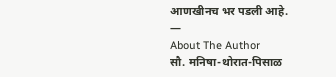आणखीनच भर पडली आहे.
—
About The Author
सौ. मनिषा-थोरात-पिसाळ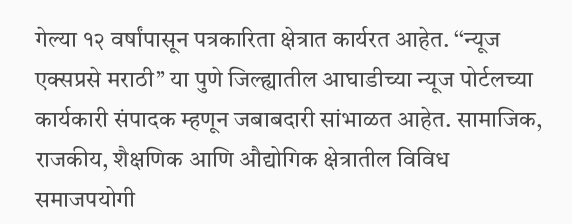गेल्या १२ वर्षांपासून पत्रकारिता क्षेत्रात कार्यरत आहेत. ‘‘न्यूज एक्सप्रसे मराठी’’ या पुणे जिल्ह्यातील आघाडीच्या न्यूज पोर्टलच्या कार्यकारी संपादक म्हणून जबाबदारी सांभाळत आहेत. सामाजिक, राजकीय, शैक्षणिक आणि औद्योगिक क्षेत्रातील विविध समाजपयोगी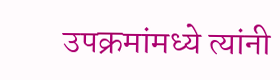उपक्रमांमध्ये त्यांनी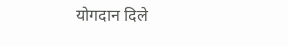योगदान दिले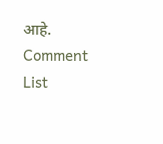आहे.
Comment List